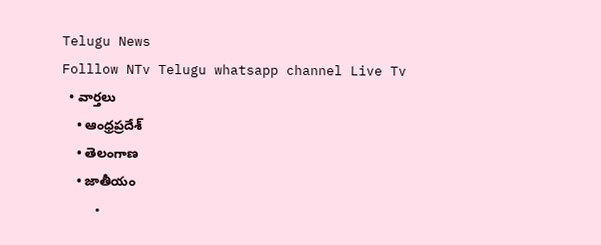Telugu News
Folllow NTv Telugu whatsapp channel Live Tv
  • వార్తలు
    • ఆంధ్రప్రదేశ్
    • తెలంగాణ
    • జాతీయం
    •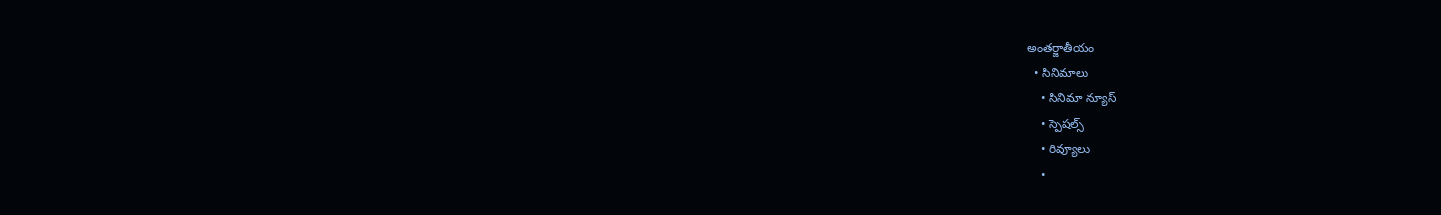అంతర్జాతీయం
  • సినిమాలు
    • సినిమా న్యూస్
    • స్పెషల్స్
    • రివ్యూలు
    •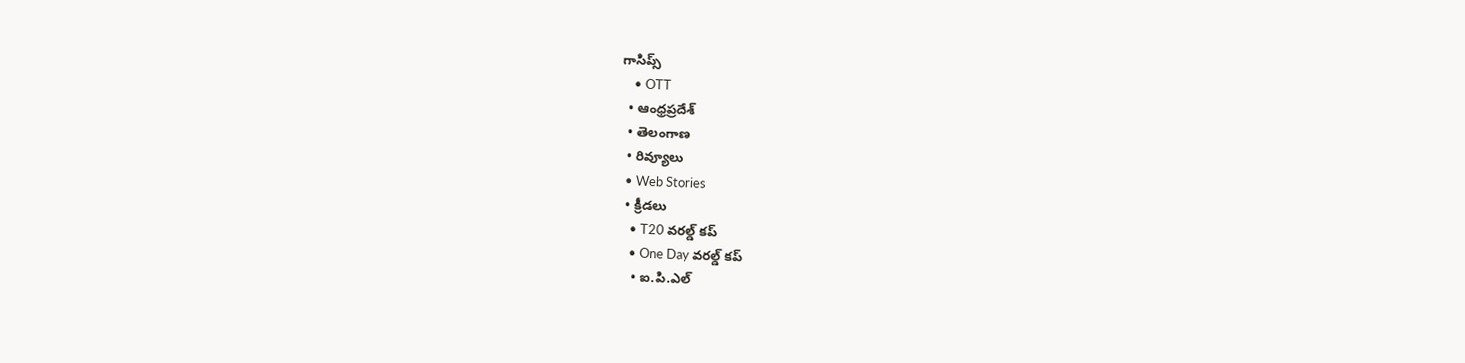గాసిప్స్
    • OTT
  • ఆంధ్రప్రదేశ్
  • తెలంగాణ
  • రివ్యూలు
  • Web Stories
  • క్రీడలు
    • T20 వరల్డ్ కప్
    • One Day వరల్డ్ కప్
    • ఐ.పి.ఎల్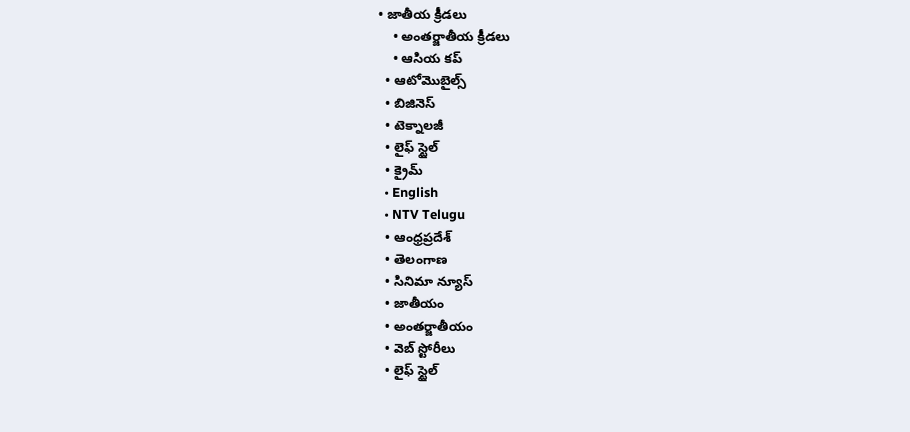• జాతీయ క్రీడలు
    • అంతర్జాతీయ క్రీడలు
    • ఆసియ కప్
  • ఆటోమొబైల్స్
  • బిజినెస్‌
  • టెక్నాలజీ
  • లైఫ్ స్టైల్
  • క్రైమ్
  • English
  • NTV Telugu
  • ఆంధ్రప్రదేశ్
  • తెలంగాణ
  • సినిమా న్యూస్
  • జాతీయం
  • అంతర్జాతీయం
  • వెబ్ స్టోరీలు
  • లైఫ్ స్టైల్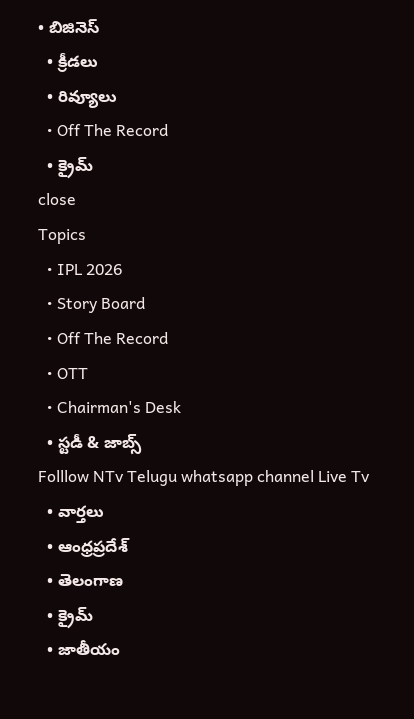• బిజినెస్‌
  • క్రీడలు
  • రివ్యూలు
  • Off The Record
  • క్రైమ్
close
Topics
  • IPL 2026
  • Story Board
  • Off The Record
  • OTT
  • Chairman's Desk
  • స్టడీ & జాబ్స్
Folllow NTv Telugu whatsapp channel Live Tv
  • వార్తలు
  • ఆంధ్రప్రదేశ్
  • తెలంగాణ
  • క్రైమ్
  • జాతీయం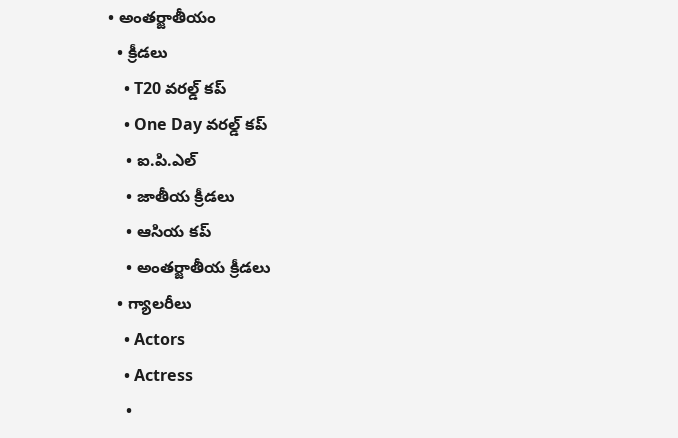• అంతర్జాతీయం
  • క్రీడలు
    • T20 వరల్డ్ కప్
    • One Day వరల్డ్ కప్
    • ఐ.పి.ఎల్
    • జాతీయ క్రీడలు
    • ఆసియ కప్
    • అంతర్జాతీయ క్రీడలు
  • గ్యాలరీలు
    • Actors
    • Actress
    •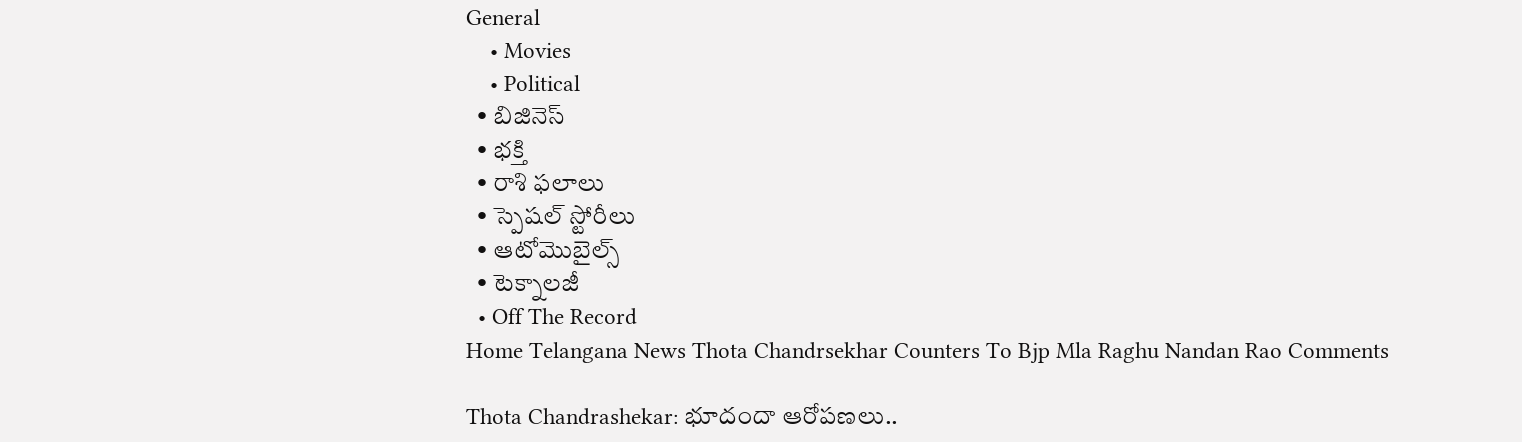General
    • Movies
    • Political
  • బిజినెస్‌
  • భక్తి
  • రాశి ఫలాలు
  • స్పెషల్‌ స్టోరీలు
  • ఆటోమొబైల్స్
  • టెక్నాలజీ
  • Off The Record
Home Telangana News Thota Chandrsekhar Counters To Bjp Mla Raghu Nandan Rao Comments

Thota Chandrashekar: భూదందా ఆరోపణలు..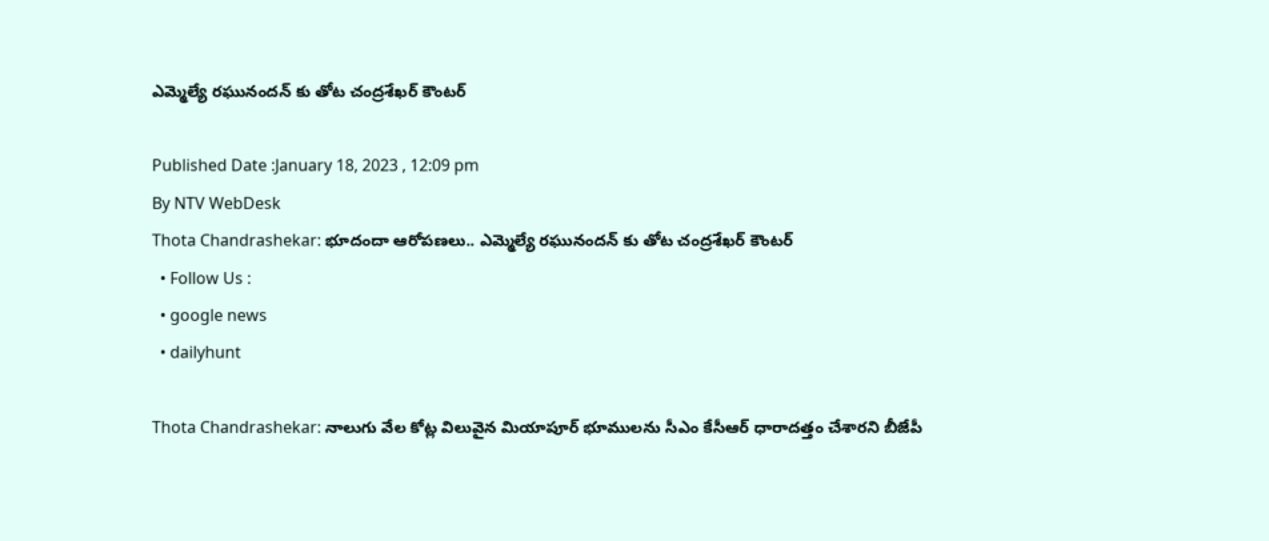ఎమ్మెల్యే రఘునందన్ కు తోట చంద్రశేఖర్ కౌంటర్

Published Date :January 18, 2023 , 12:09 pm
By NTV WebDesk
Thota Chandrashekar: భూదందా ఆరోపణలు.. ఎమ్మెల్యే రఘునందన్ కు తోట చంద్రశేఖర్ కౌంటర్
  • Follow Us :
  • google news
  • dailyhunt

Thota Chandrashekar: నాలుగు వేల కోట్ల విలువైన మియాపూర్ భూములను సీఎం కేసీఆర్ ధారాదత్తం చేశారని బీజేపీ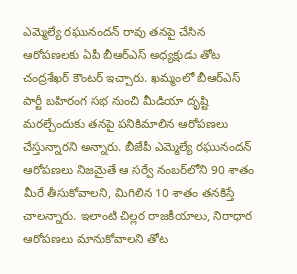ఎమ్మెల్యే రఘునందన్ రావు తనపై చేసిన ఆరోపణలకు ఏపీ బీఆర్ఎస్ అధ్యక్షుడు తోట చంద్రశేఖర్ కౌంటర్ ఇచ్చారు. ఖమ్మంలో బీఆర్‌ఎస్ పార్టీ బహిరంగ సభ నుంచి మీడియా దృష్టి మరల్చేందుకు తనపై పనికిమాలిన ఆరోపణలు చేస్తున్నారని అన్నారు. బీజేపీ ఎమ్మెల్యే రఘునందన్ ఆరోపణలు నిజమైతే ఆ సర్వే నంబర్‌లోని 90 శాతం మీరే తీసుకోవాలని, మిగిలిన 10 శాతం తనకిస్తే చాలన్నారు. ఇలాంటి చిల్లర రాజకీయాలు, నిరాధార ఆరోపణలు మానుకోవాలని తోట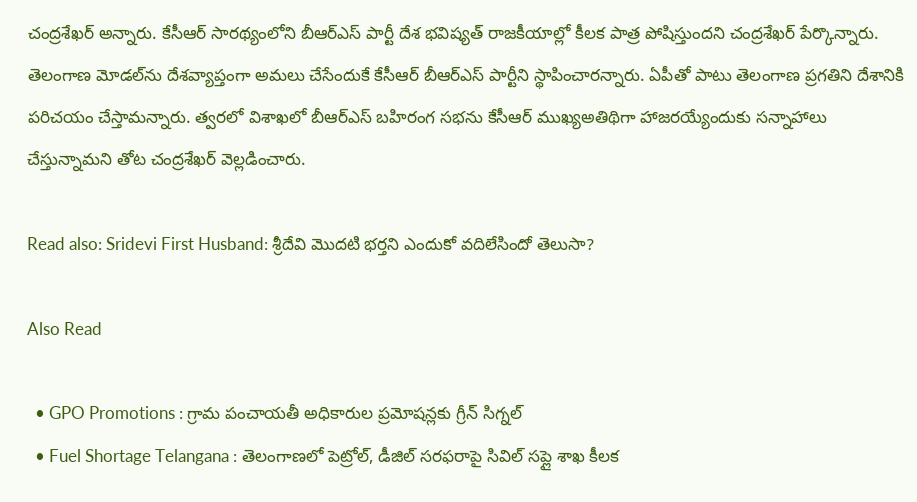చంద్రశేఖర్ అన్నారు. కేసీఆర్ సారథ్యంలోని బీఆర్ఎస్ పార్టీ దేశ భవిష్యత్ రాజకీయాల్లో కీలక పాత్ర పోషిస్తుందని చంద్రశేఖర్ పేర్కొన్నారు. తెలంగాణ మోడల్‌ను దేశవ్యాప్తంగా అమలు చేసేందుకే కేసీఆర్ బీఆర్‌ఎస్ పార్టీని స్థాపించారన్నారు. ఏపీతో పాటు తెలంగాణ ప్రగతిని దేశానికి పరిచయం చేస్తామన్నారు. త్వరలో విశాఖలో బీఆర్‌ఎస్‌ బహిరంగ సభను కేసీఆర్‌ ముఖ్యఅతిథిగా హాజరయ్యేందుకు సన్నాహాలు చేస్తున్నామని తోట చంద్రశేఖర్‌ వెల్లడించారు.

Read also: Sridevi First Husband: శ్రీదేవి మొదటి భర్తని ఎందుకో వదిలేసిందో తెలుసా?

Also Read

  • GPO Promotions : గ్రామ పంచాయతీ అధికారుల ప్రమోషన్లకు గ్రీన్ సిగ్నల్
  • Fuel Shortage Telangana : తెలంగాణలో పెట్రోల్, డీజిల్ సరఫరాపై సివిల్ సప్లై శాఖ కీలక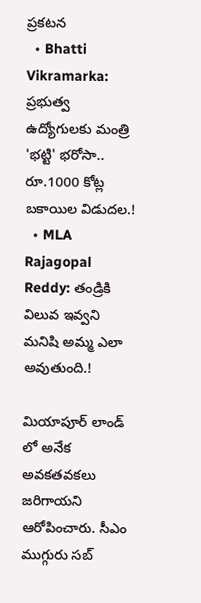ప్రకటన
  • Bhatti Vikramarka: ప్రభుత్వ ఉద్యోగులకు మంత్రి 'భట్టి' భరోసా.. రూ.1000 కోట్ల బకాయిల విడుదల.!
  • MLA Rajagopal Reddy: తండ్రికి విలువ ఇవ్వని మనిషి అమ్మ ఎలా అవుతుంది.!

మియాపూర్ లాండ్ లో అనేక అవకతవకలు జరిగాయని ఆరోపించారు. సీఎం ముగ్గురు సబ్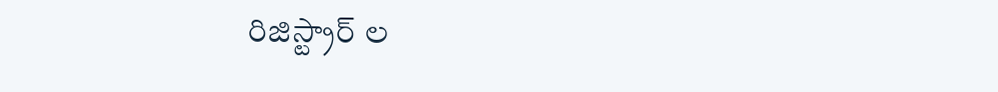రిజిస్ట్రార్ ల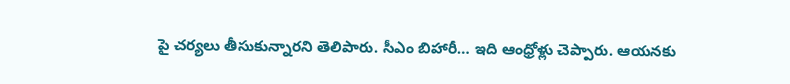పై చర్యలు తీసుకున్నారని తెలిపారు. సీఎం బిహారీ… ఇది ఆంధ్రోళ్లు చెప్పారు. ఆయనకు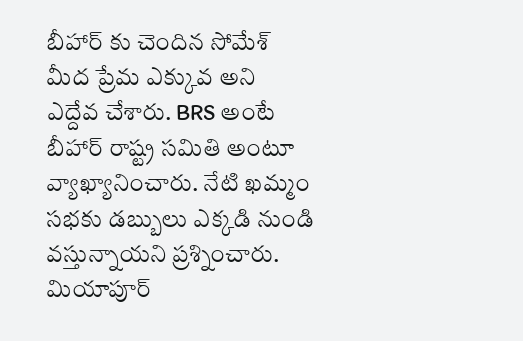బీహార్ కు చెందిన సోమేశ్ మీద ప్రేమ ఎక్కువ అని ఎద్దేవ చేశారు. BRS అంటే బీహార్ రాష్ట్ర సమితి అంటూ వ్యాఖ్యానించారు. నేటి ఖమ్మం సభకు డబ్బులు ఎక్కడి నుండి వస్తున్నాయని ప్రశ్నించారు. మియాపూర్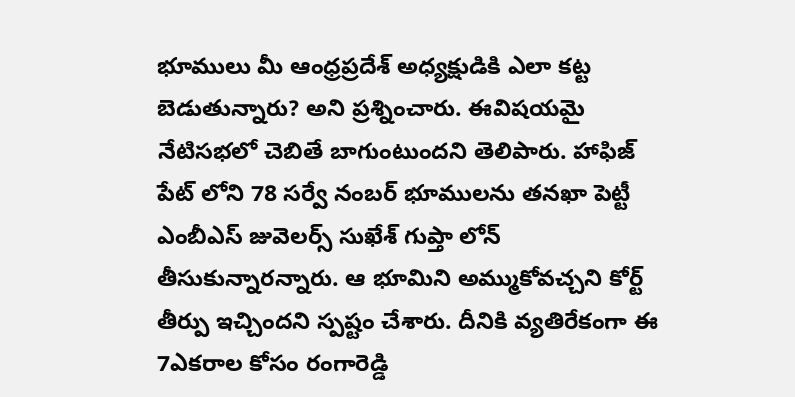భూములు మీ ఆంధ్రప్రదేశ్ అధ్యక్షుడికి ఎలా కట్ట బెడుతున్నారు? అని ప్రశ్నించారు. ఈవిషయమై నేటిసభలో చెబితే బాగుంటుందని తెలిపారు. హాఫిజ్ పేట్ లోని 78 సర్వే నంబర్ భూములను తనఖా పెట్టీ ఎంబీఎస్ జువెలర్స్ సుఖేశ్ గుప్తా లోన్ తీసుకున్నారన్నారు. ఆ భూమిని అమ్ముకోవచ్చని కోర్ట్ తీర్పు ఇచ్చిందని స్పష్టం చేశారు. దీనికి వ్యతిరేకంగా ఈ 7ఎకరాల కోసం రంగారెడ్డి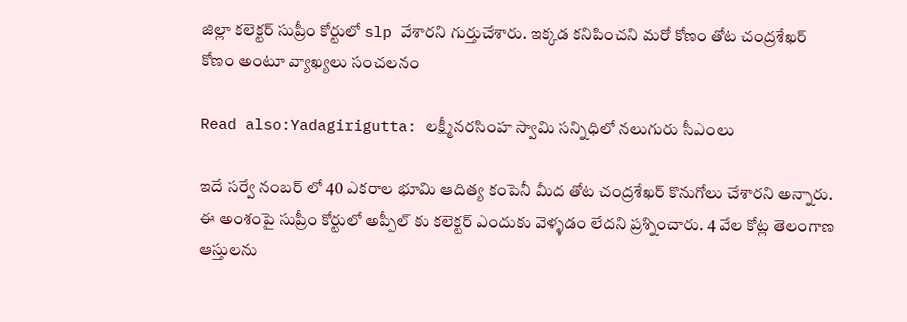జిల్లా కలెక్టర్ సుప్రీం కోర్టులో slp వేశారని గుర్తుచేశారు. ఇక్కడ కనిపించని మరో కోణం తోట చంద్రశేఖర్ కోణం అంటూ వ్యాఖ్యలు సంచలనం

Read also:Yadagirigutta: లక్ష్మీనరసింహ స్వామి సన్నిధిలో నలుగురు సీఎంలు

ఇదే సర్వే నంబర్ లో 40 ఎకరాల భూమి ఆదిత్య కంపెనీ మీద తోట చంద్రశేఖర్ కొనుగోలు చేశారని అన్నారు. ఈ అంశంపై సుప్రీం కోర్టులో అప్పీల్ కు కలెక్టర్ ఎందుకు వెళ్ళడం లేదని ప్రశ్నించారు. 4 వేల కోట్ల తెలంగాణ ఆస్తులను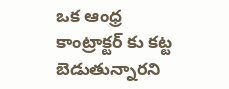ఒక ఆంధ్ర కాంట్రాక్టర్ కు కట్ట బెడుతున్నారని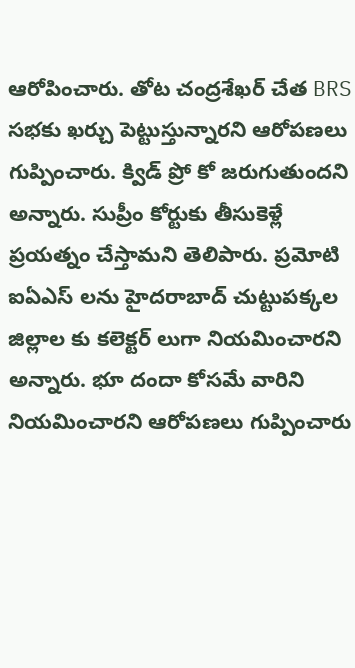ఆరోపించారు. తోట చంద్రశేఖర్ చేత BRS సభకు ఖర్చు పెట్టుస్తున్నారని ఆరోపణలు గుప్పించారు. క్విడ్ ప్రో కో జరుగుతుందని అన్నారు. సుప్రీం కోర్టుకు తీసుకెళ్లే ప్రయత్నం చేస్తామని తెలిపారు. ప్రమోటి ఐఏఎస్ లను హైదరాబాద్ చుట్టుపక్కల జిల్లాల కు కలెక్టర్ లుగా నియమించారని అన్నారు. భూ దందా కోసమే వారిని నియమించారని ఆరోపణలు గుప్పించారు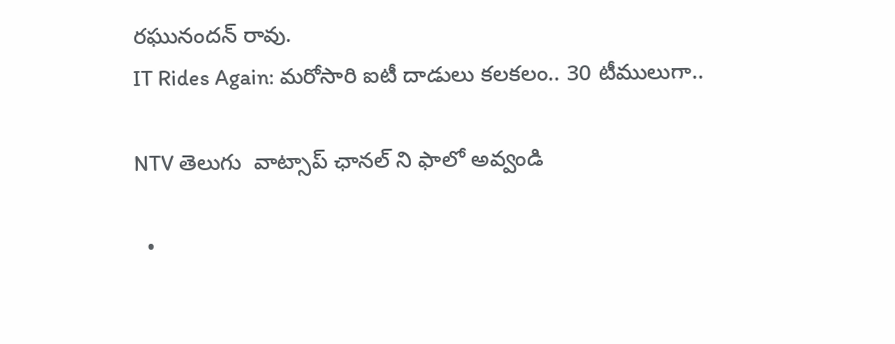రఘునందన్‌ రావు.
IT Rides Again: మరోసారి ఐటీ దాడులు కలకలం.. 30 టీములుగా..

NTV తెలుగు  వాట్సాప్ ఛానల్ ని ఫాలో అవ్వండి

  •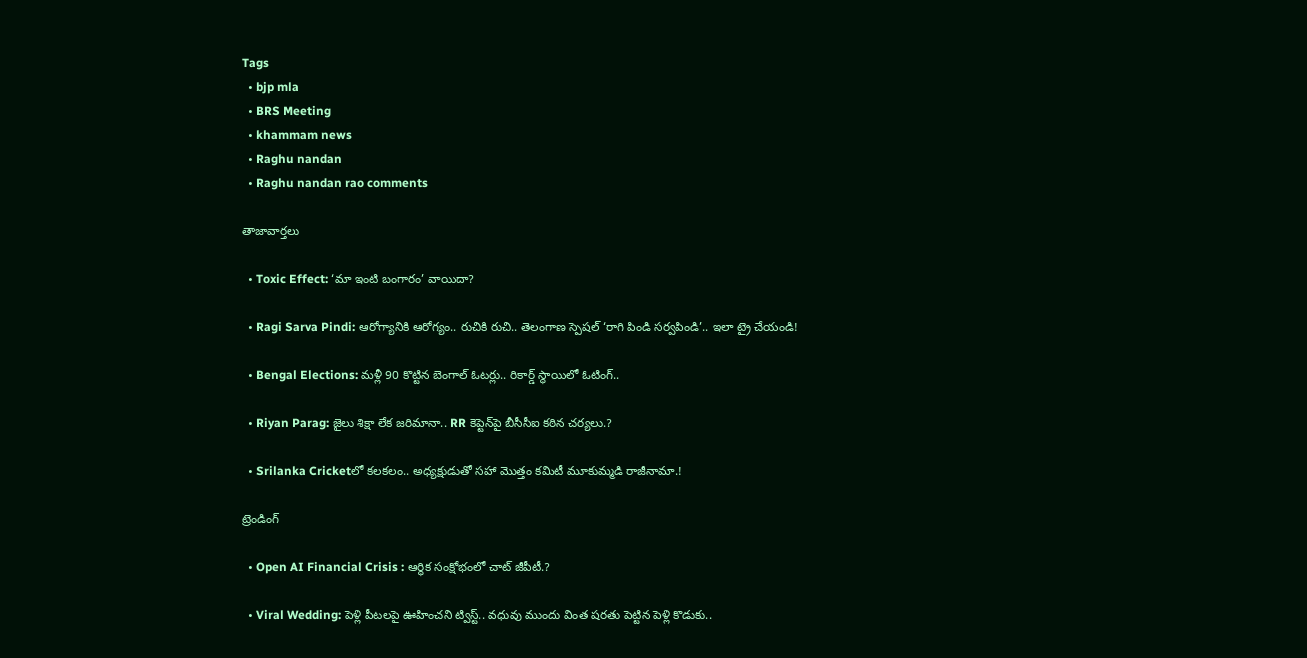Tags
  • bjp mla
  • BRS Meeting
  • khammam news
  • Raghu nandan
  • Raghu nandan rao comments

తాజావార్తలు

  • Toxic Effect: ‘మా ఇంటి బంగారం’ వాయిదా?

  • Ragi Sarva Pindi: ఆరోగ్యానికి ఆరోగ్యం.. రుచికి రుచి.. తెలంగాణ స్పెషల్ ‘రాగి పిండి సర్వపిండి’.. ఇలా ట్రై చేయండి!

  • Bengal Elections: మళ్లీ 90 కొట్టిన బెంగాల్ ఓటర్లు.. రికార్డ్ స్థాయిలో ఓటింగ్..

  • Riyan Parag: జైలు శిక్షా లేక జరిమానా.. RR కెప్టెన్‌పై బీసీసీఐ కఠిన చర్యలు.?

  • Srilanka Cricketలో కలకలం.. అధ్యక్షుడుతో సహా మొత్తం కమిటీ మూకుమ్మడి రాజీనామా.!

ట్రెండింగ్‌

  • Open AI Financial Crisis : ఆర్థిక సంక్షోభంలో చాట్ జీపీటీ.?

  • Viral Wedding: పెళ్లి పీటలపై ఊహించని ట్విస్ట్.. వధువు ముందు వింత షరతు పెట్టిన పెళ్లి కొడుకు..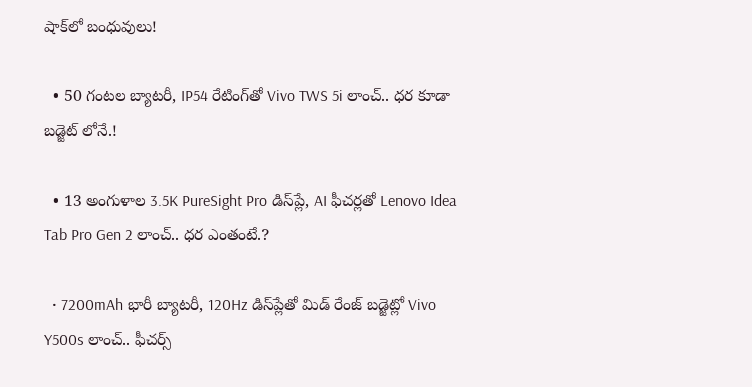షాక్‌లో బంధువులు!

  • 50 గంటల బ్యాటరీ, IP54 రేటింగ్‌తో Vivo TWS 5i లాంచ్.. ధర కూడా బడ్జెట్ లోనే.!

  • 13 అంగుళాల 3.5K PureSight Pro డిస్‌ప్లే, AI ఫీచర్లతో Lenovo Idea Tab Pro Gen 2 లాంచ్.. ధర ఎంతంటే.?

  • 7200mAh భారీ బ్యాటరీ, 120Hz డిస్‌ప్లేతో మిడ్ రేంజ్ బడ్జెట్లో Vivo Y500s లాంచ్.. ఫీచర్స్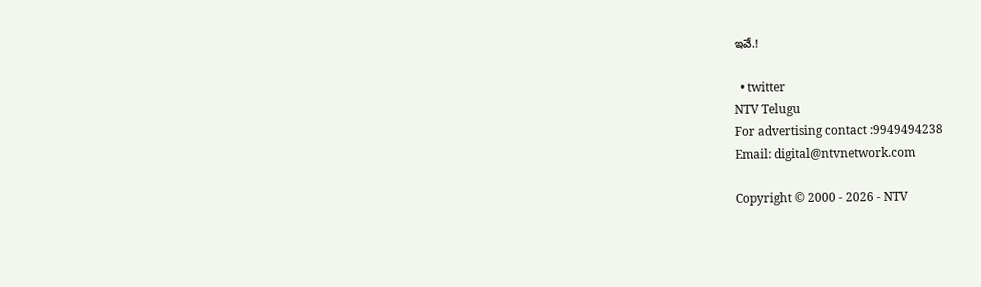ఇవే.!

  • twitter
NTV Telugu
For advertising contact :9949494238
Email: digital@ntvnetwork.com

Copyright © 2000 - 2026 - NTV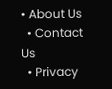• About Us
  • Contact Us
  • Privacy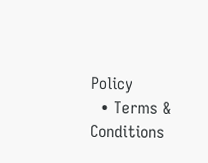Policy
  • Terms & Conditions